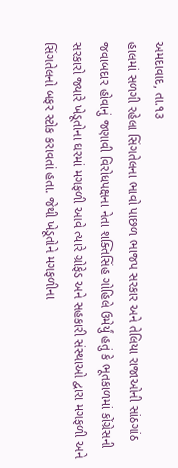અમદાવાદ, તા.૧૩
હાલમાં સળગી રહેલા સિંગતેલના ભાવો પાછળ ભાજપ સરકાર અને તેલિયા રાજાઓની સાંઠગાંઠ જવાબદાર હોવાનું જણાવી વિરોધપક્ષના નેતા શક્તિસિંહ ગોહિલે ઉમેર્યું હતું કે ભૂતકાળમાં કોંગ્રેસની સરકારો જ્યારે ખેડૂતોના ઘરમાં મગફળી આવે ત્યારે ગ્રોફેડ અને સહકારી સંસ્થાઓ દ્વારા મગફળી અને સિંગતેલનો બફર સ્ટોક કરાવતાં હતા. જેથી ખેડૂતોને મગફળીના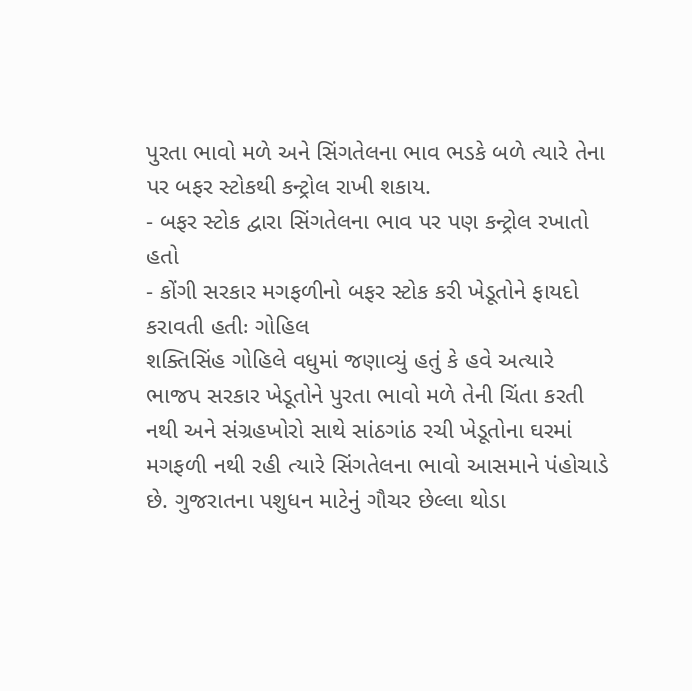પુરતા ભાવો મળે અને સિંગતેલના ભાવ ભડકે બળે ત્યારે તેના પર બફર સ્ટોકથી કન્ટ્રોલ રાખી શકાય.
- બફર સ્ટોક દ્વારા સિંગતેલના ભાવ પર પણ કન્ટ્રોલ રખાતો હતો
- કોંગી સરકાર મગફળીનો બફર સ્ટોક કરી ખેડૂતોને ફાયદો કરાવતી હતીઃ ગોહિલ
શક્તિસિંહ ગોહિલે વધુમાં જણાવ્યું હતું કે હવે અત્યારે ભાજપ સરકાર ખેડૂતોને પુરતા ભાવો મળે તેની ચિંતા કરતી નથી અને સંગ્રહખોરો સાથે સાંઠગાંઠ રચી ખેડૂતોના ઘરમાં મગફળી નથી રહી ત્યારે સિંગતેલના ભાવો આસમાને પંહોચાડે છે. ગુજરાતના પશુધન માટેનું ગૌચર છેલ્લા થોડા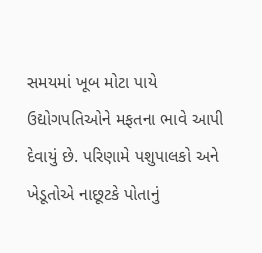સમયમાં ખૂબ મોટા પાયે ઉદ્યોગપતિઓને મફતના ભાવે આપી દેવાયું છે. પરિણામે પશુપાલકો અને ખેડૂતોએ નાછૂટકે પોતાનું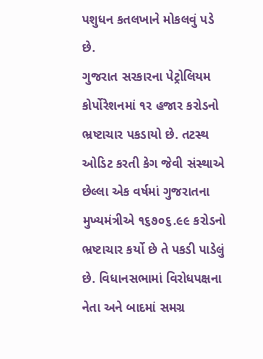પશુધન કતલખાને મોકલવું પડે છે.
ગુજરાત સરકારના પેટ્રોલિયમ કોર્પોરેશનમાં ૧ર હજાર કરોડનો ભ્રષ્ટાચાર પકડાયો છે. તટસ્થ ઓડિટ કરતી કેગ જેવી સંસ્થાએ છેલ્લા એક વર્ષમાં ગુજરાતના મુખ્યમંત્રીએ ૧૬૭૦૬.૯૯ કરોડનો ભ્રષ્ટાચાર કર્યો છે તે પકડી પાડેલું છે. વિધાનસભામાં વિરોધપક્ષના નેતા અને બાદમાં સમગ્ર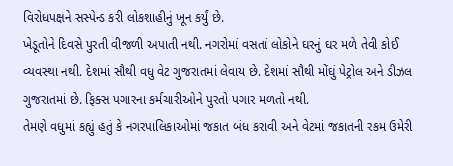વિરોધપક્ષને સસ્પેન્ડ કરી લોકશાહીનું ખૂન કર્યું છે.
ખેડૂતોને દિવસે પુરતી વીજળી અપાતી નથી. નગરોમાં વસતાં લોકોને ઘરનું ઘર મળે તેવી કોઈ વ્યવસ્થા નથી. દેશમાં સૌથી વધુ વેટ ગુજરાતમાં લેવાય છે. દેશમાં સૌથી મોંઘું પેટ્રોલ અને ડીઝલ ગુજરાતમાં છે. ફિક્સ પગારના કર્મચારીઓને પુરતો પગાર મળતો નથી.
તેમણે વધુમાં કહ્યું હતું કે નગરપાલિકાઓમાં જકાત બંધ કરાવી અને વેટમાં જકાતની રકમ ઉમેરી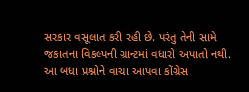સરકાર વસૂલાત કરી રહી છે. પરંતુ તેની સામે જકાતના વિકલ્પની ગ્રાન્ટમાં વધારો અપાતો નથી. આ બધા પ્રશ્નોને વાચા આપવા કોંગ્રેસ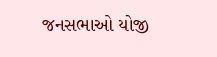જનસભાઓ યોજી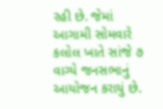રહી છે. જેમાં આગામી સોમવારે કલોલ ખાતે સાંજે ૭ વાગ્યે જનસભાનું આયોજન કરાયું છે.